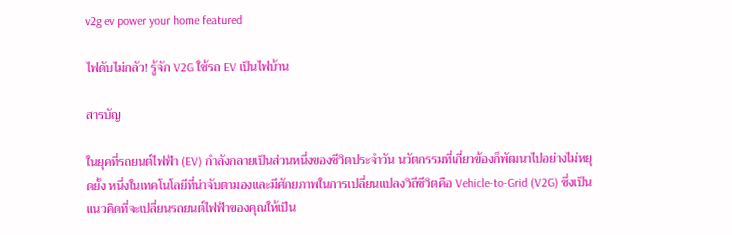v2g ev power your home featured

ไฟดับไม่กลัว! รู้จัก V2G ใช้รถ EV เป็นไฟบ้าน

สารบัญ

ในยุคที่รถยนต์ไฟฟ้า (EV) กำลังกลายเป็นส่วนหนึ่งของชีวิตประจำวัน นวัตกรรมที่เกี่ยวข้องก็พัฒนาไปอย่างไม่หยุดยั้ง หนึ่งในเทคโนโลยีที่น่าจับตามองและมีศักยภาพในการเปลี่ยนแปลงวิถีชีวิตคือ Vehicle-to-Grid (V2G) ซึ่งเป็นแนวคิดที่จะเปลี่ยนรถยนต์ไฟฟ้าของคุณให้เป็น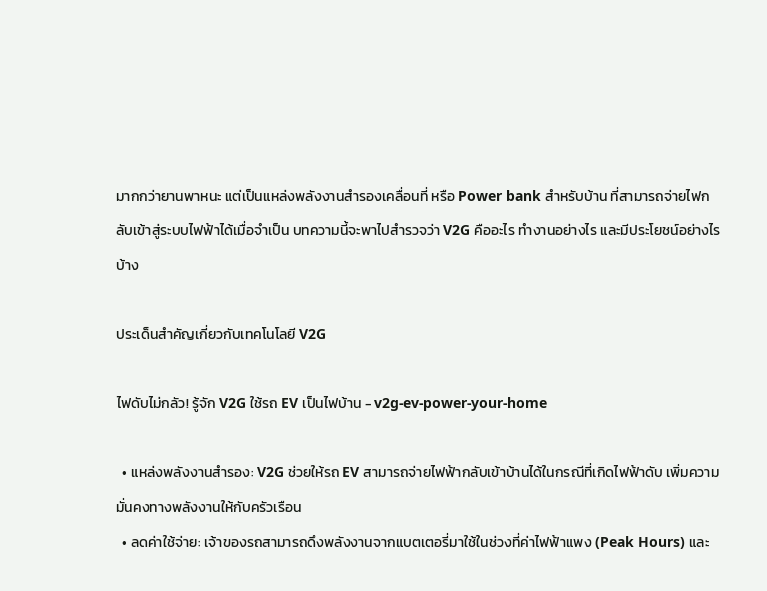มากกว่ายานพาหนะ แต่เป็นแหล่งพลังงานสำรองเคลื่อนที่ หรือ Power bank สำหรับบ้าน ที่สามารถจ่ายไฟกลับเข้าสู่ระบบไฟฟ้าได้เมื่อจำเป็น บทความนี้จะพาไปสำรวจว่า V2G คืออะไร ทำงานอย่างไร และมีประโยชน์อย่างไรบ้าง

ประเด็นสำคัญเกี่ยวกับเทคโนโลยี V2G

ไฟดับไม่กลัว! รู้จัก V2G ใช้รถ EV เป็นไฟบ้าน - v2g-ev-power-your-home

  • แหล่งพลังงานสำรอง: V2G ช่วยให้รถ EV สามารถจ่ายไฟฟ้ากลับเข้าบ้านได้ในกรณีที่เกิดไฟฟ้าดับ เพิ่มความมั่นคงทางพลังงานให้กับครัวเรือน
  • ลดค่าใช้จ่าย: เจ้าของรถสามารถดึงพลังงานจากแบตเตอรี่มาใช้ในช่วงที่ค่าไฟฟ้าแพง (Peak Hours) และ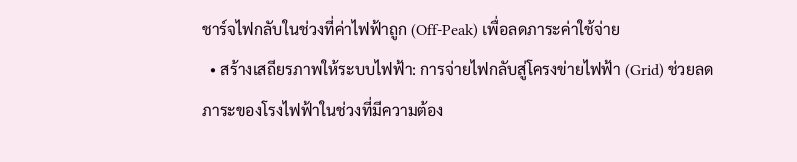ชาร์จไฟกลับในช่วงที่ค่าไฟฟ้าถูก (Off-Peak) เพื่อลดภาระค่าใช้จ่าย
  • สร้างเสถียรภาพให้ระบบไฟฟ้า: การจ่ายไฟกลับสู่โครงข่ายไฟฟ้า (Grid) ช่วยลดภาระของโรงไฟฟ้าในช่วงที่มีความต้อง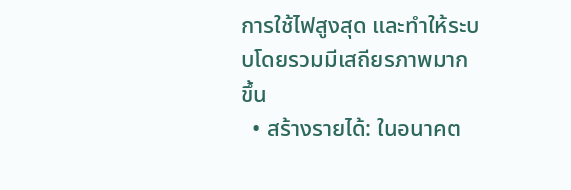การใช้ไฟสูงสุด และทำให้ระบบโดยรวมมีเสถียรภาพมากขึ้น
  • สร้างรายได้: ในอนาคต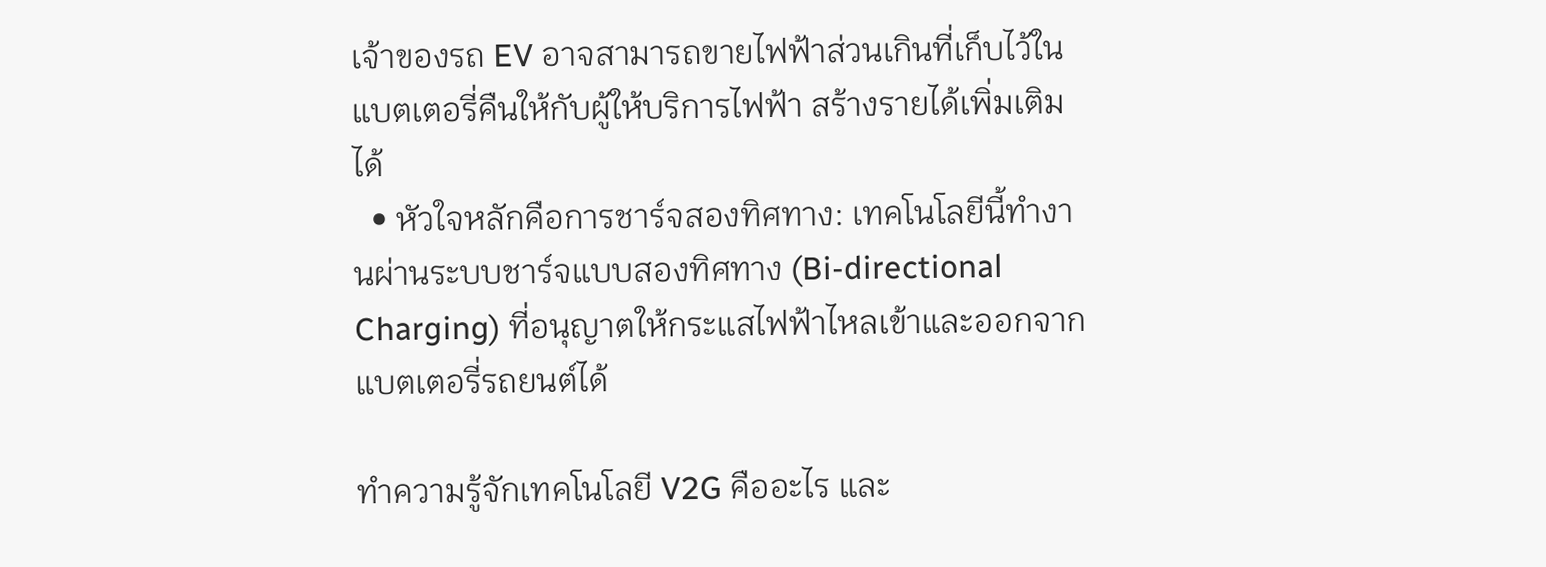เจ้าของรถ EV อาจสามารถขายไฟฟ้าส่วนเกินที่เก็บไว้ในแบตเตอรี่คืนให้กับผู้ให้บริการไฟฟ้า สร้างรายได้เพิ่มเติมได้
  • หัวใจหลักคือการชาร์จสองทิศทาง: เทคโนโลยีนี้ทำงานผ่านระบบชาร์จแบบสองทิศทาง (Bi-directional Charging) ที่อนุญาตให้กระแสไฟฟ้าไหลเข้าและออกจากแบตเตอรี่รถยนต์ได้

ทำความรู้จักเทคโนโลยี V2G คืออะไร และ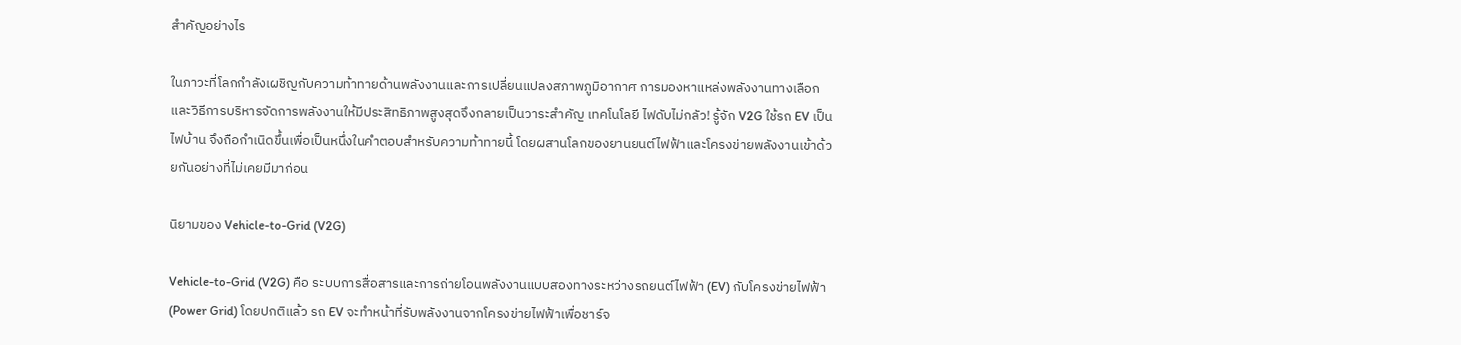สำคัญอย่างไร

ในภาวะที่โลกกำลังเผชิญกับความท้าทายด้านพลังงานและการเปลี่ยนแปลงสภาพภูมิอากาศ การมองหาแหล่งพลังงานทางเลือกและวิธีการบริหารจัดการพลังงานให้มีประสิทธิภาพสูงสุดจึงกลายเป็นวาระสำคัญ เทคโนโลยี ไฟดับไม่กลัว! รู้จัก V2G ใช้รถ EV เป็นไฟบ้าน จึงถือกำเนิดขึ้นเพื่อเป็นหนึ่งในคำตอบสำหรับความท้าทายนี้ โดยผสานโลกของยานยนต์ไฟฟ้าและโครงข่ายพลังงานเข้าด้วยกันอย่างที่ไม่เคยมีมาก่อน

นิยามของ Vehicle-to-Grid (V2G)

Vehicle-to-Grid (V2G) คือ ระบบการสื่อสารและการถ่ายโอนพลังงานแบบสองทางระหว่างรถยนต์ไฟฟ้า (EV) กับโครงข่ายไฟฟ้า (Power Grid) โดยปกติแล้ว รถ EV จะทำหน้าที่รับพลังงานจากโครงข่ายไฟฟ้าเพื่อชาร์จ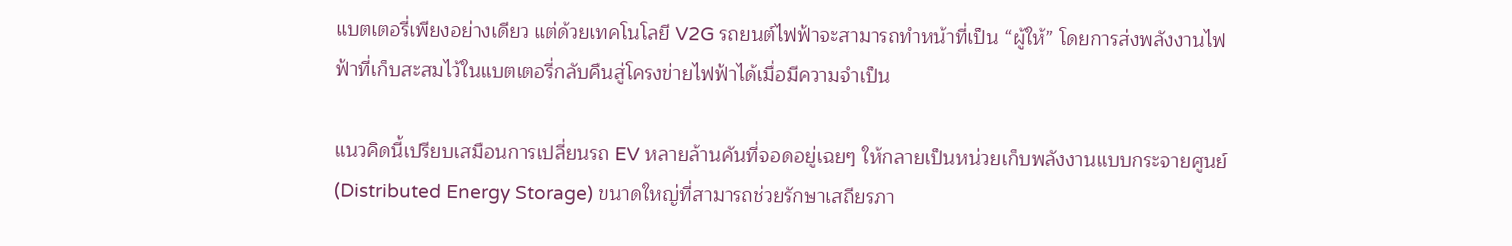แบตเตอรี่เพียงอย่างเดียว แต่ด้วยเทคโนโลยี V2G รถยนต์ไฟฟ้าจะสามารถทำหน้าที่เป็น “ผู้ให้” โดยการส่งพลังงานไฟฟ้าที่เก็บสะสมไว้ในแบตเตอรี่กลับคืนสู่โครงข่ายไฟฟ้าได้เมื่อมีความจำเป็น

แนวคิดนี้เปรียบเสมือนการเปลี่ยนรถ EV หลายล้านคันที่จอดอยู่เฉยๆ ให้กลายเป็นหน่วยเก็บพลังงานแบบกระจายศูนย์ (Distributed Energy Storage) ขนาดใหญ่ที่สามารถช่วยรักษาเสถียรภา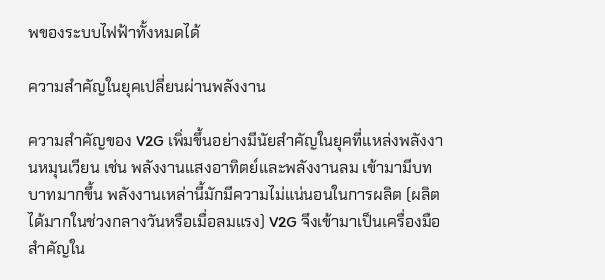พของระบบไฟฟ้าทั้งหมดได้

ความสำคัญในยุคเปลี่ยนผ่านพลังงาน

ความสำคัญของ V2G เพิ่มขึ้นอย่างมีนัยสำคัญในยุคที่แหล่งพลังงานหมุนเวียน เช่น พลังงานแสงอาทิตย์และพลังงานลม เข้ามามีบทบาทมากขึ้น พลังงานเหล่านี้มักมีความไม่แน่นอนในการผลิต (ผลิตได้มากในช่วงกลางวันหรือเมื่อลมแรง) V2G จึงเข้ามาเป็นเครื่องมือสำคัญใน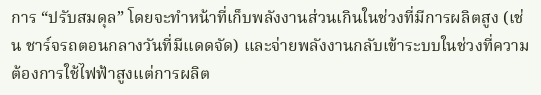การ “ปรับสมดุล” โดยจะทำหน้าที่เก็บพลังงานส่วนเกินในช่วงที่มีการผลิตสูง (เช่น ชาร์จรถตอนกลางวันที่มีแดดจัด) และจ่ายพลังงานกลับเข้าระบบในช่วงที่ความต้องการใช้ไฟฟ้าสูงแต่การผลิต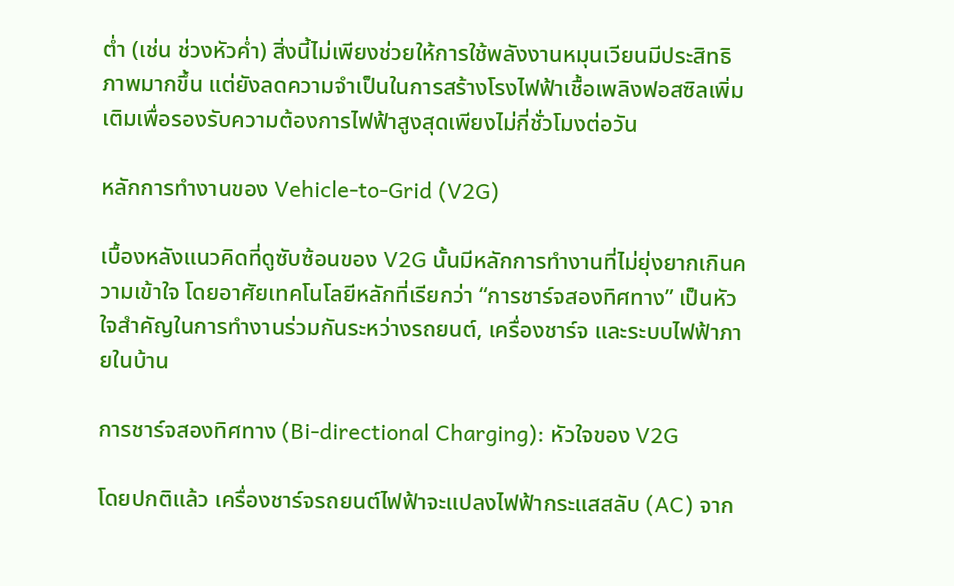ต่ำ (เช่น ช่วงหัวค่ำ) สิ่งนี้ไม่เพียงช่วยให้การใช้พลังงานหมุนเวียนมีประสิทธิภาพมากขึ้น แต่ยังลดความจำเป็นในการสร้างโรงไฟฟ้าเชื้อเพลิงฟอสซิลเพิ่มเติมเพื่อรองรับความต้องการไฟฟ้าสูงสุดเพียงไม่กี่ชั่วโมงต่อวัน

หลักการทำงานของ Vehicle-to-Grid (V2G)

เบื้องหลังแนวคิดที่ดูซับซ้อนของ V2G นั้นมีหลักการทำงานที่ไม่ยุ่งยากเกินความเข้าใจ โดยอาศัยเทคโนโลยีหลักที่เรียกว่า “การชาร์จสองทิศทาง” เป็นหัวใจสำคัญในการทำงานร่วมกันระหว่างรถยนต์, เครื่องชาร์จ และระบบไฟฟ้าภายในบ้าน

การชาร์จสองทิศทาง (Bi-directional Charging): หัวใจของ V2G

โดยปกติแล้ว เครื่องชาร์จรถยนต์ไฟฟ้าจะแปลงไฟฟ้ากระแสสลับ (AC) จาก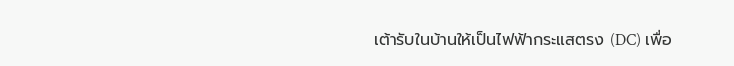เต้ารับในบ้านให้เป็นไฟฟ้ากระแสตรง (DC) เพื่อ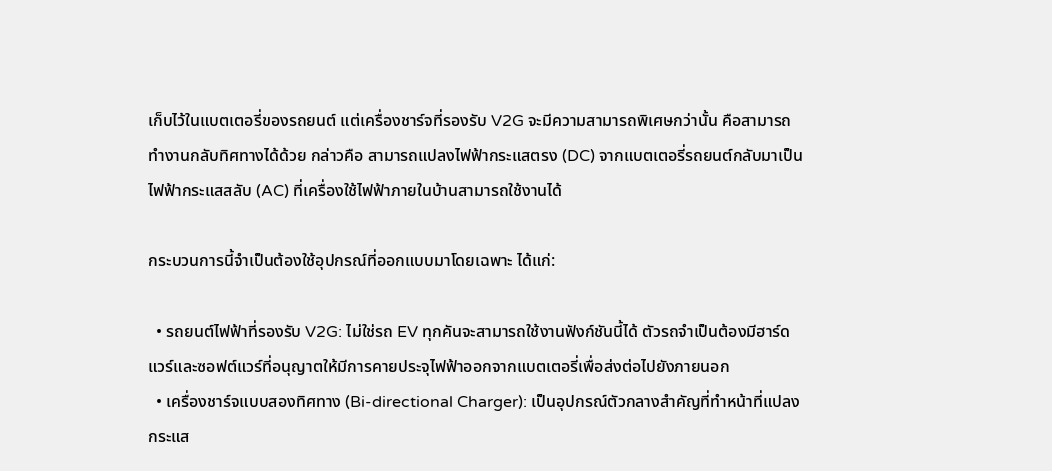เก็บไว้ในแบตเตอรี่ของรถยนต์ แต่เครื่องชาร์จที่รองรับ V2G จะมีความสามารถพิเศษกว่านั้น คือสามารถทำงานกลับทิศทางได้ด้วย กล่าวคือ สามารถแปลงไฟฟ้ากระแสตรง (DC) จากแบตเตอรี่รถยนต์กลับมาเป็นไฟฟ้ากระแสสลับ (AC) ที่เครื่องใช้ไฟฟ้าภายในบ้านสามารถใช้งานได้

กระบวนการนี้จำเป็นต้องใช้อุปกรณ์ที่ออกแบบมาโดยเฉพาะ ได้แก่:

  • รถยนต์ไฟฟ้าที่รองรับ V2G: ไม่ใช่รถ EV ทุกคันจะสามารถใช้งานฟังก์ชันนี้ได้ ตัวรถจำเป็นต้องมีฮาร์ดแวร์และซอฟต์แวร์ที่อนุญาตให้มีการคายประจุไฟฟ้าออกจากแบตเตอรี่เพื่อส่งต่อไปยังภายนอก
  • เครื่องชาร์จแบบสองทิศทาง (Bi-directional Charger): เป็นอุปกรณ์ตัวกลางสำคัญที่ทำหน้าที่แปลงกระแส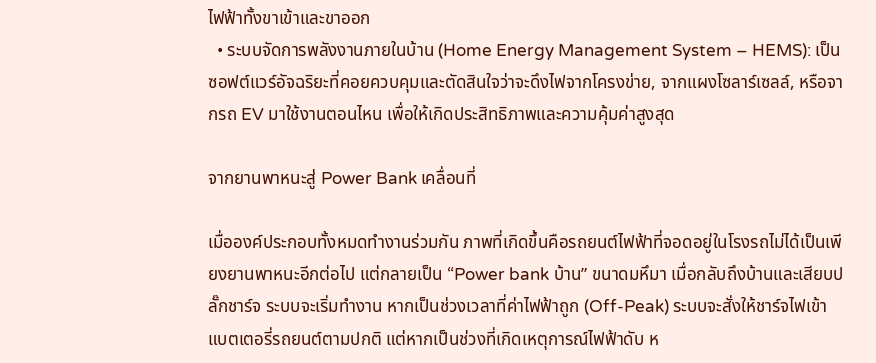ไฟฟ้าทั้งขาเข้าและขาออก
  • ระบบจัดการพลังงานภายในบ้าน (Home Energy Management System – HEMS): เป็นซอฟต์แวร์อัจฉริยะที่คอยควบคุมและตัดสินใจว่าจะดึงไฟจากโครงข่าย, จากแผงโซลาร์เซลล์, หรือจากรถ EV มาใช้งานตอนไหน เพื่อให้เกิดประสิทธิภาพและความคุ้มค่าสูงสุด

จากยานพาหนะสู่ Power Bank เคลื่อนที่

เมื่อองค์ประกอบทั้งหมดทำงานร่วมกัน ภาพที่เกิดขึ้นคือรถยนต์ไฟฟ้าที่จอดอยู่ในโรงรถไม่ได้เป็นเพียงยานพาหนะอีกต่อไป แต่กลายเป็น “Power bank บ้าน” ขนาดมหึมา เมื่อกลับถึงบ้านและเสียบปลั๊กชาร์จ ระบบจะเริ่มทำงาน หากเป็นช่วงเวลาที่ค่าไฟฟ้าถูก (Off-Peak) ระบบจะสั่งให้ชาร์จไฟเข้าแบตเตอรี่รถยนต์ตามปกติ แต่หากเป็นช่วงที่เกิดเหตุการณ์ไฟฟ้าดับ ห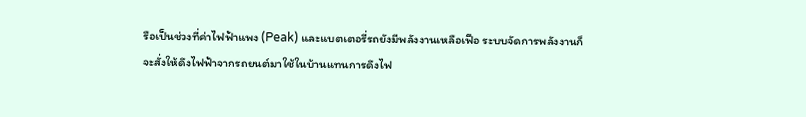รือเป็นช่วงที่ค่าไฟฟ้าแพง (Peak) และแบตเตอรี่รถยังมีพลังงานเหลือเฟือ ระบบจัดการพลังงานก็จะสั่งให้ดึงไฟฟ้าจากรถยนต์มาใช้ในบ้านแทนการดึงไฟ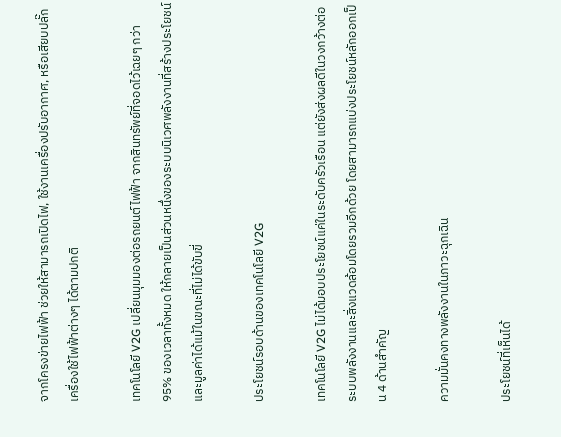จากโครงข่ายไฟฟ้า ช่วยให้สามารถเปิดไฟ, ใช้งานเครื่องปรับอากาศ, หรือเสียบปลั๊กเครื่องใช้ไฟฟ้าต่างๆ ได้ตามปกติ

เทคโนโลยี V2G เปลี่ยนมุมมองต่อรถยนต์ไฟฟ้า จากสินทรัพย์ที่จอดไว้เฉยๆ กว่า 95% ของเวลาทั้งหมด ให้กลายเป็นส่วนหนึ่งของระบบนิเวศพลังงานที่สร้างประโยชน์และมูลค่าได้แม้ในขณะที่ไม่ได้ขับขี่

ประโยชน์รอบด้านของเทคโนโลยี V2G

เทคโนโลยี V2G ไม่ได้มอบประโยชน์แค่ในระดับครัวเรือน แต่ยังส่งผลดีในวงกว้างต่อระบบพลังงานและสิ่งแวดล้อมโดยรวมอีกด้วย โดยสามารถแบ่งประโยชน์หลักออกเป็น 4 ด้านสำคัญ

ความมั่นคงทางพลังงานในภาวะฉุกเฉิน

ประโยชน์ที่เห็นได้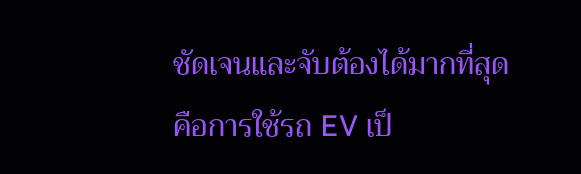ชัดเจนและจับต้องได้มากที่สุดคือการใช้รถ EV เป็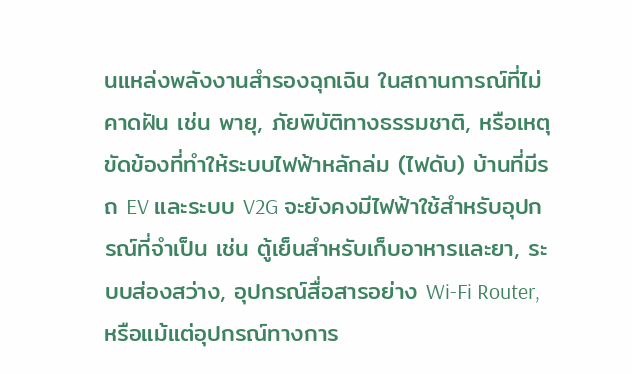นแหล่งพลังงานสำรองฉุกเฉิน ในสถานการณ์ที่ไม่คาดฝัน เช่น พายุ, ภัยพิบัติทางธรรมชาติ, หรือเหตุขัดข้องที่ทำให้ระบบไฟฟ้าหลักล่ม (ไฟดับ) บ้านที่มีรถ EV และระบบ V2G จะยังคงมีไฟฟ้าใช้สำหรับอุปกรณ์ที่จำเป็น เช่น ตู้เย็นสำหรับเก็บอาหารและยา, ระบบส่องสว่าง, อุปกรณ์สื่อสารอย่าง Wi-Fi Router, หรือแม้แต่อุปกรณ์ทางการ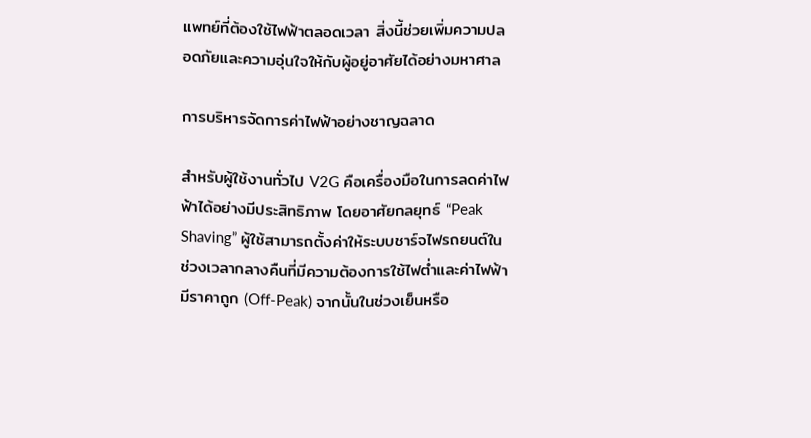แพทย์ที่ต้องใช้ไฟฟ้าตลอดเวลา สิ่งนี้ช่วยเพิ่มความปลอดภัยและความอุ่นใจให้กับผู้อยู่อาศัยได้อย่างมหาศาล

การบริหารจัดการค่าไฟฟ้าอย่างชาญฉลาด

สำหรับผู้ใช้งานทั่วไป V2G คือเครื่องมือในการลดค่าไฟฟ้าได้อย่างมีประสิทธิภาพ โดยอาศัยกลยุทธ์ “Peak Shaving” ผู้ใช้สามารถตั้งค่าให้ระบบชาร์จไฟรถยนต์ในช่วงเวลากลางคืนที่มีความต้องการใช้ไฟต่ำและค่าไฟฟ้ามีราคาถูก (Off-Peak) จากนั้นในช่วงเย็นหรือ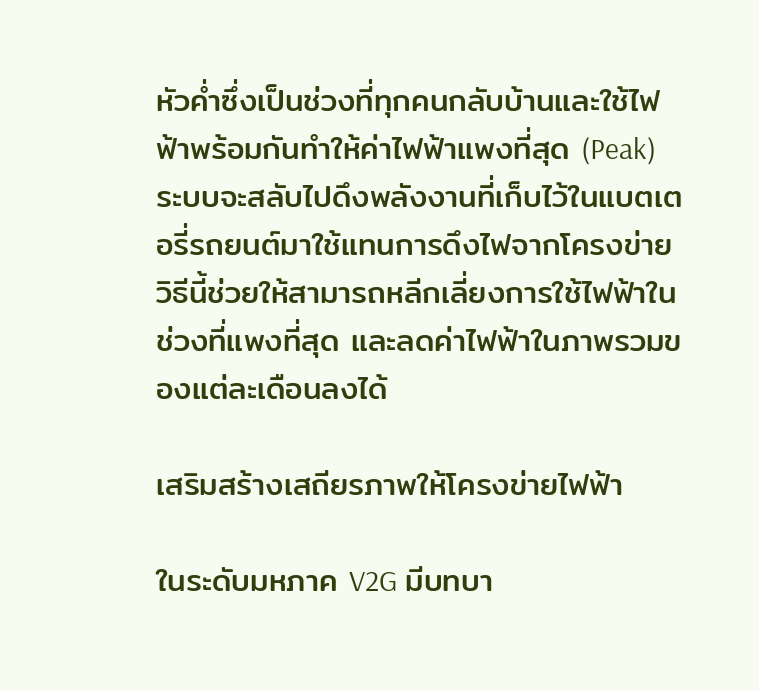หัวค่ำซึ่งเป็นช่วงที่ทุกคนกลับบ้านและใช้ไฟฟ้าพร้อมกันทำให้ค่าไฟฟ้าแพงที่สุด (Peak) ระบบจะสลับไปดึงพลังงานที่เก็บไว้ในแบตเตอรี่รถยนต์มาใช้แทนการดึงไฟจากโครงข่าย วิธีนี้ช่วยให้สามารถหลีกเลี่ยงการใช้ไฟฟ้าในช่วงที่แพงที่สุด และลดค่าไฟฟ้าในภาพรวมของแต่ละเดือนลงได้

เสริมสร้างเสถียรภาพให้โครงข่ายไฟฟ้า

ในระดับมหภาค V2G มีบทบา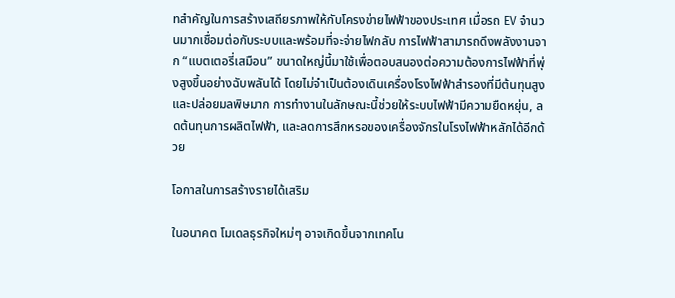ทสำคัญในการสร้างเสถียรภาพให้กับโครงข่ายไฟฟ้าของประเทศ เมื่อรถ EV จำนวนมากเชื่อมต่อกับระบบและพร้อมที่จะจ่ายไฟกลับ การไฟฟ้าสามารถดึงพลังงานจาก “แบตเตอรี่เสมือน” ขนาดใหญ่นี้มาใช้เพื่อตอบสนองต่อความต้องการไฟฟ้าที่พุ่งสูงขึ้นอย่างฉับพลันได้ โดยไม่จำเป็นต้องเดินเครื่องโรงไฟฟ้าสำรองที่มีต้นทุนสูงและปล่อยมลพิษมาก การทำงานในลักษณะนี้ช่วยให้ระบบไฟฟ้ามีความยืดหยุ่น, ลดต้นทุนการผลิตไฟฟ้า, และลดการสึกหรอของเครื่องจักรในโรงไฟฟ้าหลักได้อีกด้วย

โอกาสในการสร้างรายได้เสริม

ในอนาคต โมเดลธุรกิจใหม่ๆ อาจเกิดขึ้นจากเทคโน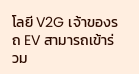โลยี V2G เจ้าของรถ EV สามารถเข้าร่วม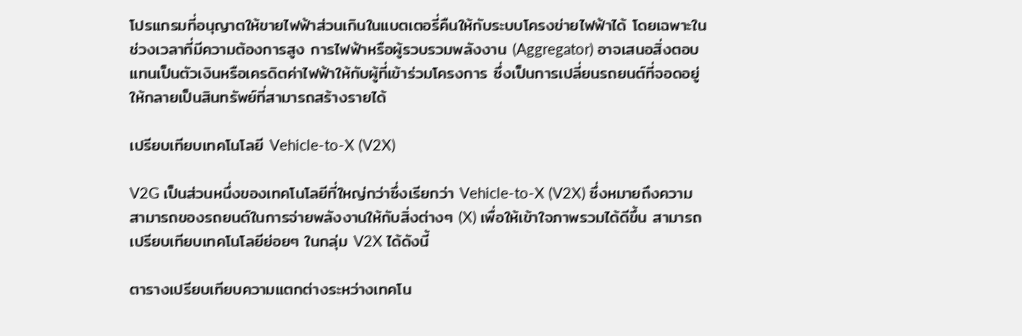โปรแกรมที่อนุญาตให้ขายไฟฟ้าส่วนเกินในแบตเตอรี่คืนให้กับระบบโครงข่ายไฟฟ้าได้ โดยเฉพาะในช่วงเวลาที่มีความต้องการสูง การไฟฟ้าหรือผู้รวบรวมพลังงาน (Aggregator) อาจเสนอสิ่งตอบแทนเป็นตัวเงินหรือเครดิตค่าไฟฟ้าให้กับผู้ที่เข้าร่วมโครงการ ซึ่งเป็นการเปลี่ยนรถยนต์ที่จอดอยู่ให้กลายเป็นสินทรัพย์ที่สามารถสร้างรายได้

เปรียบเทียบเทคโนโลยี Vehicle-to-X (V2X)

V2G เป็นส่วนหนึ่งของเทคโนโลยีที่ใหญ่กว่าซึ่งเรียกว่า Vehicle-to-X (V2X) ซึ่งหมายถึงความสามารถของรถยนต์ในการจ่ายพลังงานให้กับสิ่งต่างๆ (X) เพื่อให้เข้าใจภาพรวมได้ดีขึ้น สามารถเปรียบเทียบเทคโนโลยีย่อยๆ ในกลุ่ม V2X ได้ดังนี้

ตารางเปรียบเทียบความแตกต่างระหว่างเทคโน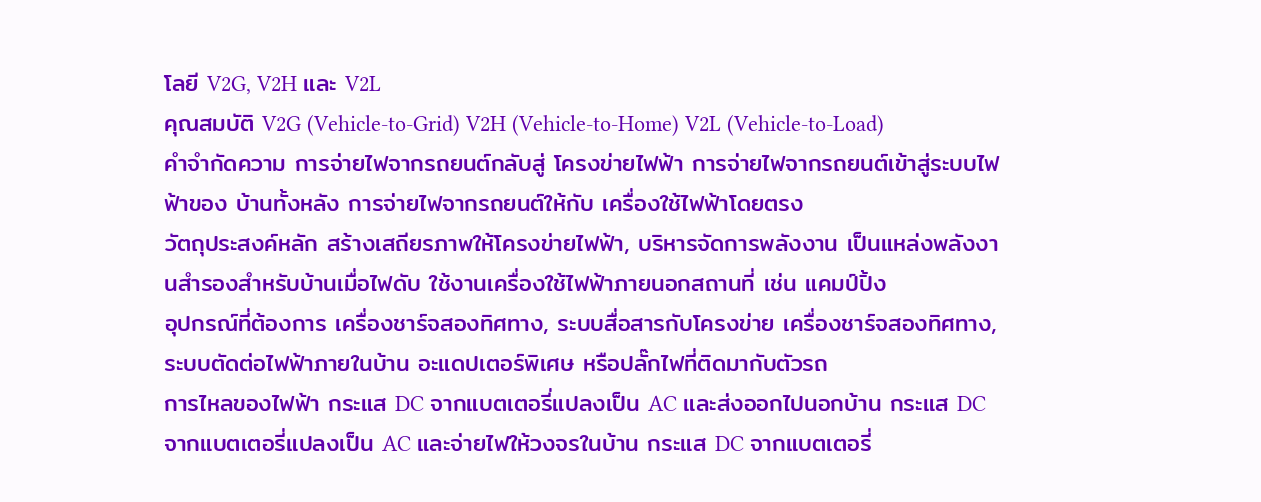โลยี V2G, V2H และ V2L
คุณสมบัติ V2G (Vehicle-to-Grid) V2H (Vehicle-to-Home) V2L (Vehicle-to-Load)
คำจำกัดความ การจ่ายไฟจากรถยนต์กลับสู่ โครงข่ายไฟฟ้า การจ่ายไฟจากรถยนต์เข้าสู่ระบบไฟฟ้าของ บ้านทั้งหลัง การจ่ายไฟจากรถยนต์ให้กับ เครื่องใช้ไฟฟ้าโดยตรง
วัตถุประสงค์หลัก สร้างเสถียรภาพให้โครงข่ายไฟฟ้า, บริหารจัดการพลังงาน เป็นแหล่งพลังงานสำรองสำหรับบ้านเมื่อไฟดับ ใช้งานเครื่องใช้ไฟฟ้าภายนอกสถานที่ เช่น แคมป์ปิ้ง
อุปกรณ์ที่ต้องการ เครื่องชาร์จสองทิศทาง, ระบบสื่อสารกับโครงข่าย เครื่องชาร์จสองทิศทาง, ระบบตัดต่อไฟฟ้าภายในบ้าน อะแดปเตอร์พิเศษ หรือปลั๊กไฟที่ติดมากับตัวรถ
การไหลของไฟฟ้า กระแส DC จากแบตเตอรี่แปลงเป็น AC และส่งออกไปนอกบ้าน กระแส DC จากแบตเตอรี่แปลงเป็น AC และจ่ายไฟให้วงจรในบ้าน กระแส DC จากแบตเตอรี่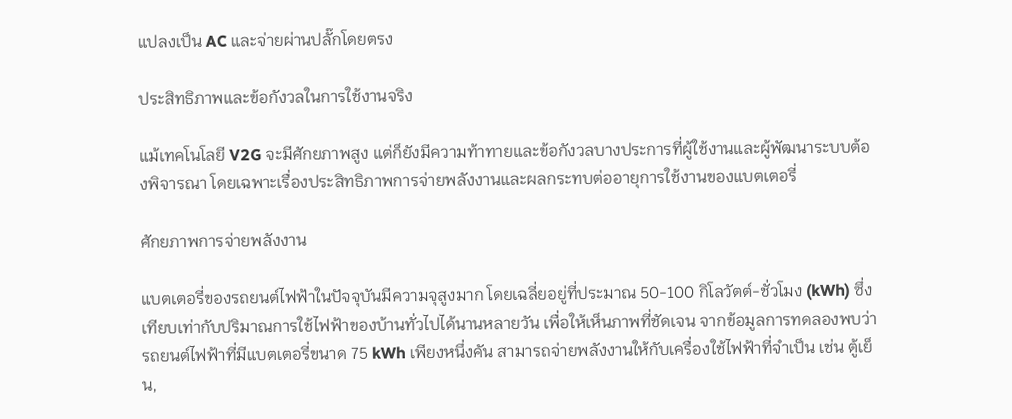แปลงเป็น AC และจ่ายผ่านปลั๊กโดยตรง

ประสิทธิภาพและข้อกังวลในการใช้งานจริง

แม้เทคโนโลยี V2G จะมีศักยภาพสูง แต่ก็ยังมีความท้าทายและข้อกังวลบางประการที่ผู้ใช้งานและผู้พัฒนาระบบต้องพิจารณา โดยเฉพาะเรื่องประสิทธิภาพการจ่ายพลังงานและผลกระทบต่ออายุการใช้งานของแบตเตอรี่

ศักยภาพการจ่ายพลังงาน

แบตเตอรี่ของรถยนต์ไฟฟ้าในปัจจุบันมีความจุสูงมาก โดยเฉลี่ยอยู่ที่ประมาณ 50-100 กิโลวัตต์-ชั่วโมง (kWh) ซึ่งเทียบเท่ากับปริมาณการใช้ไฟฟ้าของบ้านทั่วไปได้นานหลายวัน เพื่อให้เห็นภาพที่ชัดเจน จากข้อมูลการทดลองพบว่า รถยนต์ไฟฟ้าที่มีแบตเตอรี่ขนาด 75 kWh เพียงหนึ่งคัน สามารถจ่ายพลังงานให้กับเครื่องใช้ไฟฟ้าที่จำเป็น เช่น ตู้เย็น,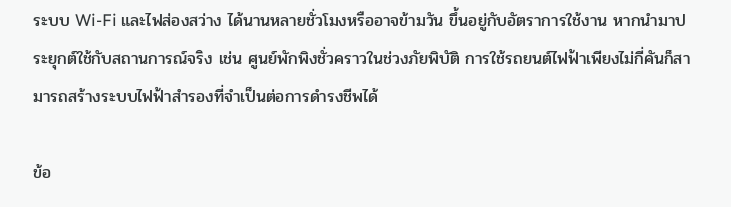ระบบ Wi-Fi และไฟส่องสว่าง ได้นานหลายชั่วโมงหรืออาจข้ามวัน ขึ้นอยู่กับอัตราการใช้งาน หากนำมาประยุกต์ใช้กับสถานการณ์จริง เช่น ศูนย์พักพิงชั่วคราวในช่วงภัยพิบัติ การใช้รถยนต์ไฟฟ้าเพียงไม่กี่คันก็สามารถสร้างระบบไฟฟ้าสำรองที่จำเป็นต่อการดำรงชีพได้

ข้อ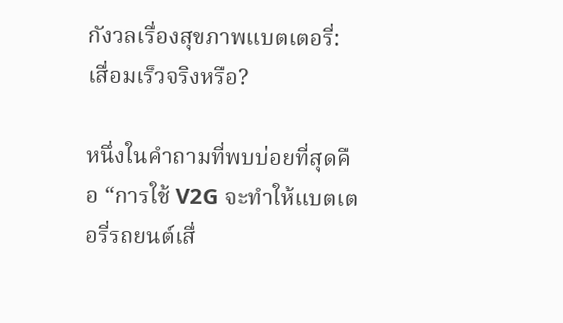กังวลเรื่องสุขภาพแบตเตอรี่: เสื่อมเร็วจริงหรือ?

หนึ่งในคำถามที่พบบ่อยที่สุดคือ “การใช้ V2G จะทำให้แบตเตอรี่รถยนต์เสื่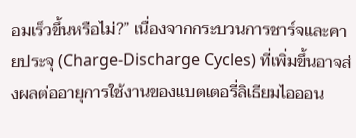อมเร็วขึ้นหรือไม่?” เนื่องจากกระบวนการชาร์จและคายประจุ (Charge-Discharge Cycles) ที่เพิ่มขึ้นอาจส่งผลต่ออายุการใช้งานของแบตเตอรี่ลิเธียมไอออน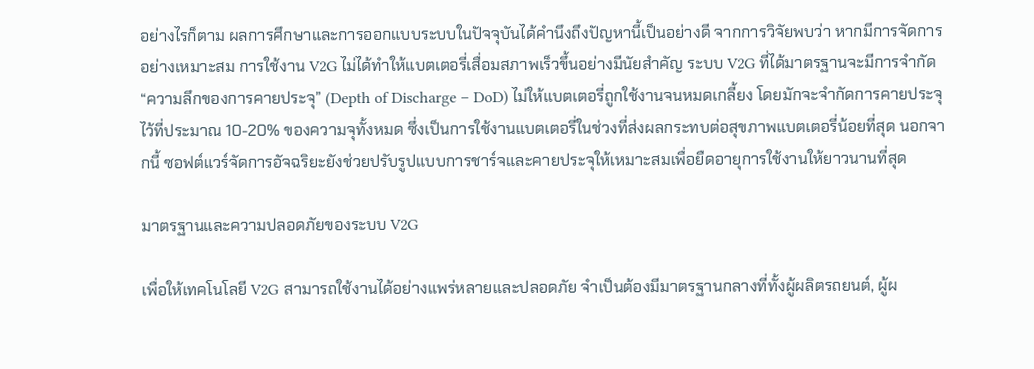อย่างไรก็ตาม ผลการศึกษาและการออกแบบระบบในปัจจุบันได้คำนึงถึงปัญหานี้เป็นอย่างดี จากการวิจัยพบว่า หากมีการจัดการอย่างเหมาะสม การใช้งาน V2G ไม่ได้ทำให้แบตเตอรี่เสื่อมสภาพเร็วขึ้นอย่างมีนัยสำคัญ ระบบ V2G ที่ได้มาตรฐานจะมีการจำกัด “ความลึกของการคายประจุ” (Depth of Discharge – DoD) ไม่ให้แบตเตอรี่ถูกใช้งานจนหมดเกลี้ยง โดยมักจะจำกัดการคายประจุไว้ที่ประมาณ 10-20% ของความจุทั้งหมด ซึ่งเป็นการใช้งานแบตเตอรี่ในช่วงที่ส่งผลกระทบต่อสุขภาพแบตเตอรี่น้อยที่สุด นอกจากนี้ ซอฟต์แวร์จัดการอัจฉริยะยังช่วยปรับรูปแบบการชาร์จและคายประจุให้เหมาะสมเพื่อยืดอายุการใช้งานให้ยาวนานที่สุด

มาตรฐานและความปลอดภัยของระบบ V2G

เพื่อให้เทคโนโลยี V2G สามารถใช้งานได้อย่างแพร่หลายและปลอดภัย จำเป็นต้องมีมาตรฐานกลางที่ทั้งผู้ผลิตรถยนต์, ผู้ผ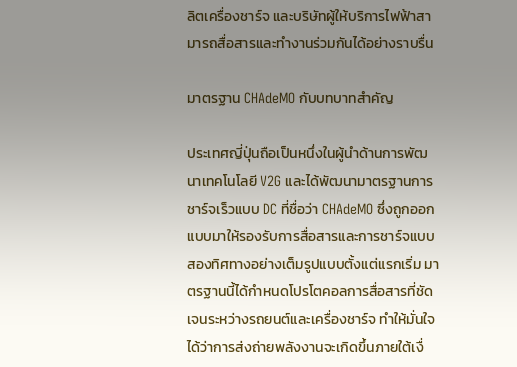ลิตเครื่องชาร์จ และบริษัทผู้ให้บริการไฟฟ้าสามารถสื่อสารและทำงานร่วมกันได้อย่างราบรื่น

มาตรฐาน CHAdeMO กับบทบาทสำคัญ

ประเทศญี่ปุ่นถือเป็นหนึ่งในผู้นำด้านการพัฒนาเทคโนโลยี V2G และได้พัฒนามาตรฐานการชาร์จเร็วแบบ DC ที่ชื่อว่า CHAdeMO ซึ่งถูกออกแบบมาให้รองรับการสื่อสารและการชาร์จแบบสองทิศทางอย่างเต็มรูปแบบตั้งแต่แรกเริ่ม มาตรฐานนี้ได้กำหนดโปรโตคอลการสื่อสารที่ชัดเจนระหว่างรถยนต์และเครื่องชาร์จ ทำให้มั่นใจได้ว่าการส่งถ่ายพลังงานจะเกิดขึ้นภายใต้เงื่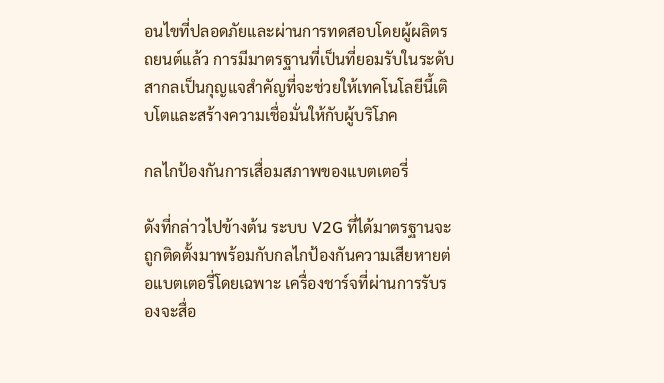อนไขที่ปลอดภัยและผ่านการทดสอบโดยผู้ผลิตรถยนต์แล้ว การมีมาตรฐานที่เป็นที่ยอมรับในระดับสากลเป็นกุญแจสำคัญที่จะช่วยให้เทคโนโลยีนี้เติบโตและสร้างความเชื่อมั่นให้กับผู้บริโภค

กลไกป้องกันการเสื่อมสภาพของแบตเตอรี่

ดังที่กล่าวไปข้างต้น ระบบ V2G ที่ได้มาตรฐานจะถูกติดตั้งมาพร้อมกับกลไกป้องกันความเสียหายต่อแบตเตอรี่โดยเฉพาะ เครื่องชาร์จที่ผ่านการรับรองจะสื่อ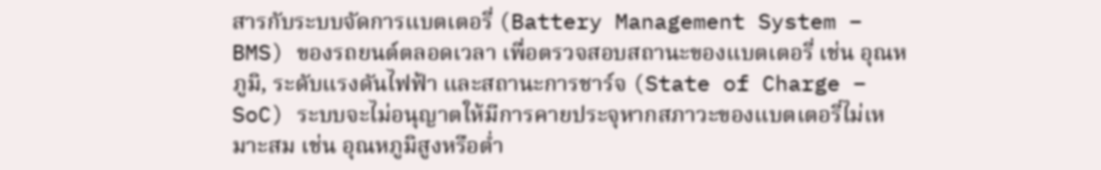สารกับระบบจัดการแบตเตอรี่ (Battery Management System – BMS) ของรถยนต์ตลอดเวลา เพื่อตรวจสอบสถานะของแบตเตอรี่ เช่น อุณหภูมิ, ระดับแรงดันไฟฟ้า และสถานะการชาร์จ (State of Charge – SoC) ระบบจะไม่อนุญาตให้มีการคายประจุหากสภาวะของแบตเตอรี่ไม่เหมาะสม เช่น อุณหภูมิสูงหรือต่ำ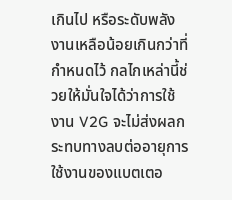เกินไป หรือระดับพลังงานเหลือน้อยเกินกว่าที่กำหนดไว้ กลไกเหล่านี้ช่วยให้มั่นใจได้ว่าการใช้งาน V2G จะไม่ส่งผลกระทบทางลบต่ออายุการใช้งานของแบตเตอ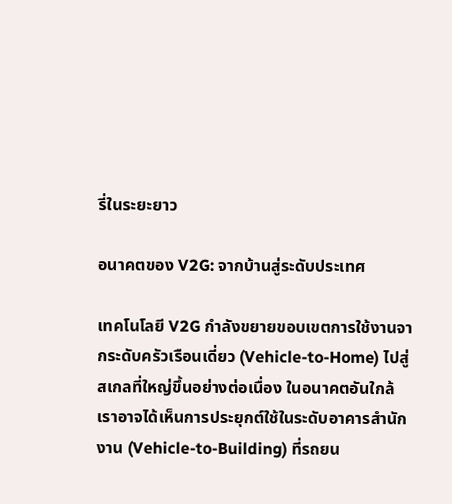รี่ในระยะยาว

อนาคตของ V2G: จากบ้านสู่ระดับประเทศ

เทคโนโลยี V2G กำลังขยายขอบเขตการใช้งานจากระดับครัวเรือนเดี่ยว (Vehicle-to-Home) ไปสู่สเกลที่ใหญ่ขึ้นอย่างต่อเนื่อง ในอนาคตอันใกล้ เราอาจได้เห็นการประยุกต์ใช้ในระดับอาคารสำนักงาน (Vehicle-to-Building) ที่รถยน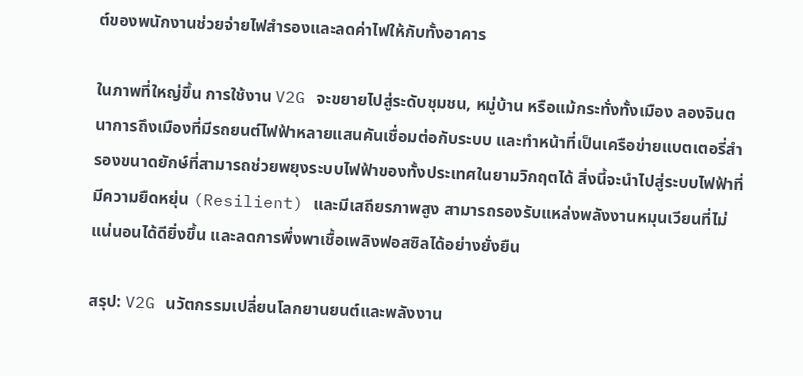ต์ของพนักงานช่วยจ่ายไฟสำรองและลดค่าไฟให้กับทั้งอาคาร

ในภาพที่ใหญ่ขึ้น การใช้งาน V2G จะขยายไปสู่ระดับชุมชน, หมู่บ้าน หรือแม้กระทั่งทั้งเมือง ลองจินตนาการถึงเมืองที่มีรถยนต์ไฟฟ้าหลายแสนคันเชื่อมต่อกับระบบ และทำหน้าที่เป็นเครือข่ายแบตเตอรี่สำรองขนาดยักษ์ที่สามารถช่วยพยุงระบบไฟฟ้าของทั้งประเทศในยามวิกฤตได้ สิ่งนี้จะนำไปสู่ระบบไฟฟ้าที่มีความยืดหยุ่น (Resilient) และมีเสถียรภาพสูง สามารถรองรับแหล่งพลังงานหมุนเวียนที่ไม่แน่นอนได้ดียิ่งขึ้น และลดการพึ่งพาเชื้อเพลิงฟอสซิลได้อย่างยั่งยืน

สรุป: V2G นวัตกรรมเปลี่ยนโลกยานยนต์และพลังงาน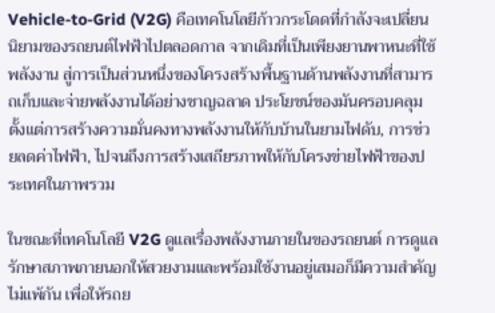Vehicle-to-Grid (V2G) คือเทคโนโลยีก้าวกระโดดที่กำลังจะเปลี่ยนนิยามของรถยนต์ไฟฟ้าไปตลอดกาล จากเดิมที่เป็นเพียงยานพาหนะที่ใช้พลังงาน สู่การเป็นส่วนหนึ่งของโครงสร้างพื้นฐานด้านพลังงานที่สามารถเก็บและจ่ายพลังงานได้อย่างชาญฉลาด ประโยชน์ของมันครอบคลุมตั้งแต่การสร้างความมั่นคงทางพลังงานให้กับบ้านในยามไฟดับ, การช่วยลดค่าไฟฟ้า, ไปจนถึงการสร้างเสถียรภาพให้กับโครงข่ายไฟฟ้าของประเทศในภาพรวม

ในขณะที่เทคโนโลยี V2G ดูแลเรื่องพลังงานภายในของรถยนต์ การดูแลรักษาสภาพภายนอกให้สวยงามและพร้อมใช้งานอยู่เสมอก็มีความสำคัญไม่แพ้กัน เพื่อให้รถย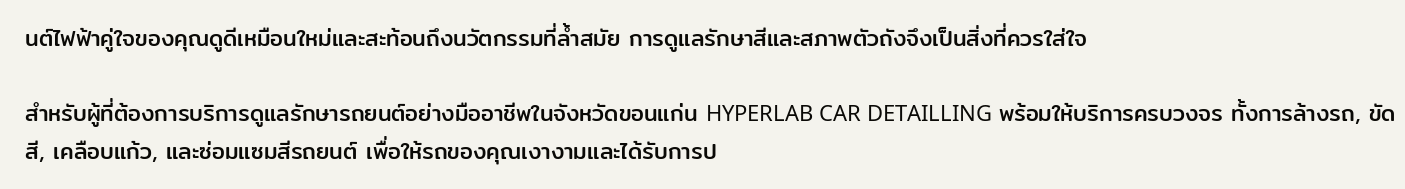นต์ไฟฟ้าคู่ใจของคุณดูดีเหมือนใหม่และสะท้อนถึงนวัตกรรมที่ล้ำสมัย การดูแลรักษาสีและสภาพตัวถังจึงเป็นสิ่งที่ควรใส่ใจ

สำหรับผู้ที่ต้องการบริการดูแลรักษารถยนต์อย่างมืออาชีพในจังหวัดขอนแก่น HYPERLAB CAR DETAILLING พร้อมให้บริการครบวงจร ทั้งการล้างรถ, ขัดสี, เคลือบแก้ว, และซ่อมแซมสีรถยนต์ เพื่อให้รถของคุณเงางามและได้รับการป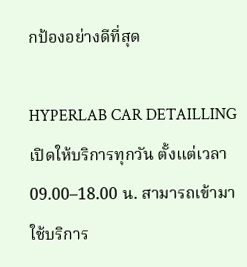กป้องอย่างดีที่สุด

HYPERLAB CAR DETAILLING เปิดให้บริการทุกวัน ตั้งแต่เวลา 09.00–18.00 น. สามารถเข้ามาใช้บริการ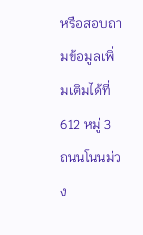หรือสอบถามข้อมูลเพิ่มเติมได้ที่ 612 หมู่ 3 ถนนโนนม่วง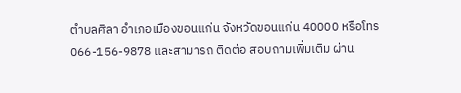ตำบลศิลา อำเภอเมืองขอนแก่น จังหวัดขอนแก่น 40000 หรือโทร 066-156-9878 และสามารถ ติดต่อ สอบถามเพิ่มเติม ผ่าน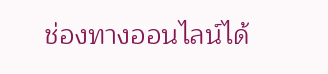ช่องทางออนไลน์ได้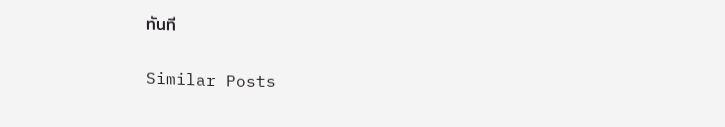ทันที

Similar Posts